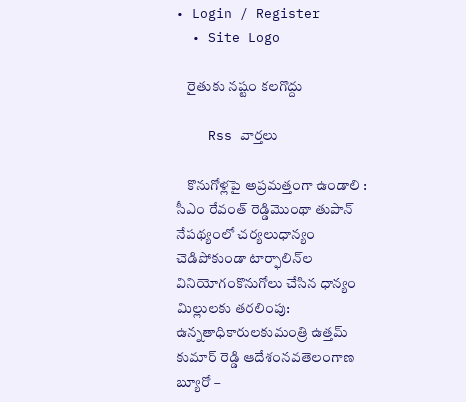• Login / Register
  • Site Logo

    రైతుకు నష్టం కలగొద్దు

    Rss వార్తలు

    కొనుగోళ్లపై అప్రమత్తంగా ఉండాలి : సీఎం రేవంత్‌ రెడ్డిమొంథా తుపాన్‌ నేపథ్యంలో చర్యలుధాన్యం చెడిపోకుండా టార్ఫాలిన్‌ల వినియోగంకొనుగోలు చేసిన ధాన్యం మిల్లులకు తరలింపు: ఉన్నతాధికారులకుమంత్రి ఉత్తమ్‌ కుమార్‌ రెడ్డి ఆదేశంనవతెలంగాణ బ్యూరో –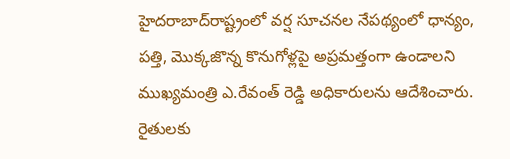హైదరాబాద్‌రాష్ట్రంలో వర్ష సూచనల నేపథ్యంలో ధాన్యం, పత్తి, మొక్కజొన్న కొనుగోళ్లపై అప్రమత్తంగా ఉండాలని ముఖ్యమంత్రి ఎ.రేవంత్‌ రెడ్డి అధికారులను ఆదేశించారు. రైతులకు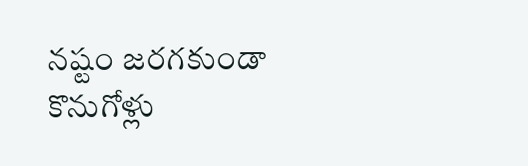నష్టం జరగకుండా కొనుగోళ్లు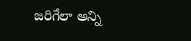జరిగేలా అన్ని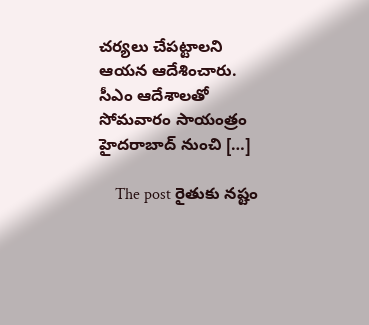చర్యలు చేపట్టాలని ఆయన ఆదేశించారు. సీఎం ఆదేశాలతో సోమవారం సాయంత్రం హైదరాబాద్‌ నుంచి […]

    The post రైతుకు నష్టం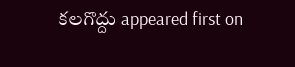కలగొద్దు appeared first on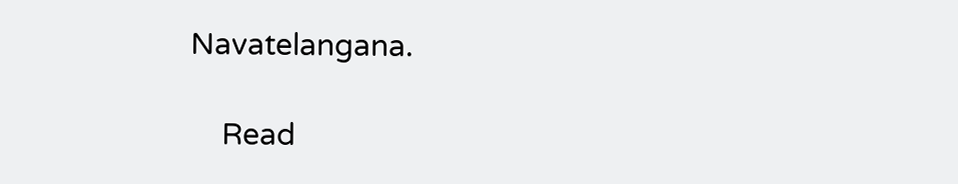Navatelangana.

    Read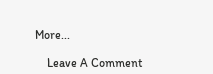More...

    Leave A Comment